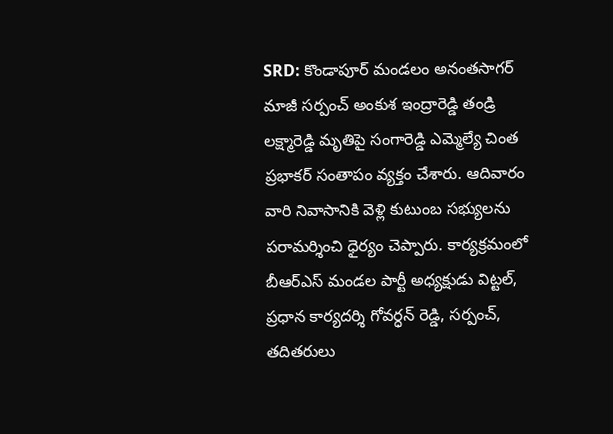SRD: కొండాపూర్ మండలం అనంతసాగర్ మాజీ సర్పంచ్ అంకుశ ఇంద్రారెడ్డి తండ్రి లక్ష్మారెడ్డి మృతిపై సంగారెడ్డి ఎమ్మెల్యే చింత ప్రభాకర్ సంతాపం వ్యక్తం చేశారు. ఆదివారం వారి నివాసానికి వెళ్లి కుటుంబ సభ్యులను పరామర్శించి ధైర్యం చెప్పారు. కార్యక్రమంలో బీఆర్ఎస్ మండల పార్టీ అధ్యక్షుడు విట్టల్, ప్రధాన కార్యదర్శి గోవర్ధన్ రెడ్డి, సర్పంచ్, తదితరులు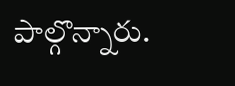పాల్గొన్నారు.